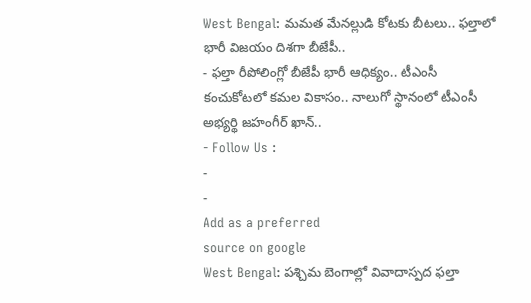West Bengal: మమత మేనల్లుడి కోటకు బీటలు.. ఫల్తాలో భారీ విజయం దిశగా బీజేపీ..
- ఫల్తా రీపోలింగ్లో బీజేపీ భారీ ఆధిక్యం.. టీఎంసీ కంచుకోటలో కమల వికాసం.. నాలుగో స్థానంలో టీఎంసీ అభ్యర్థి జహంగీర్ ఖాన్..
- Follow Us :
-
-
Add as a preferred
source on google
West Bengal: పశ్చిమ బెంగాల్లో వివాదాస్పద ఫల్తా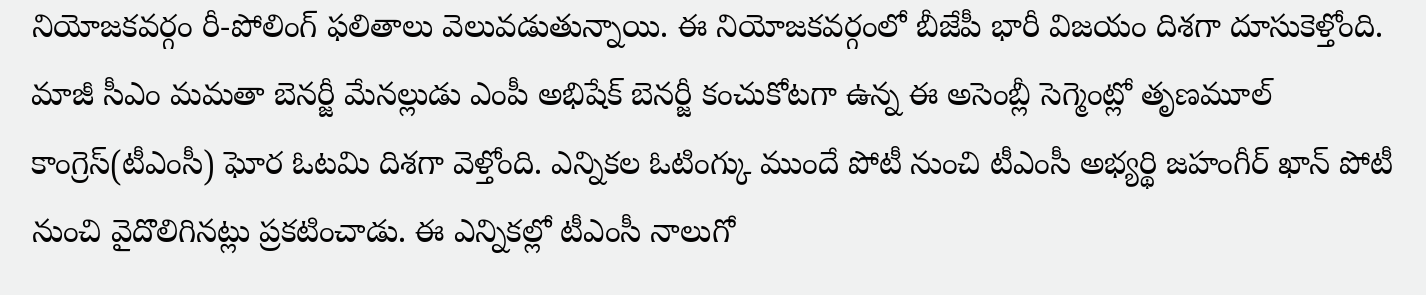నియోజకవర్గం రీ-పోలింగ్ ఫలితాలు వెలువడుతున్నాయి. ఈ నియోజకవర్గంలో బీజేపీ భారీ విజయం దిశగా దూసుకెళ్తోంది. మాజీ సీఎం మమతా బెనర్జీ మేనల్లుడు ఎంపీ అభిషేక్ బెనర్జీ కంచుకోటగా ఉన్న ఈ అసెంబ్లీ సెగ్మెంట్లో తృణమూల్ కాంగ్రెస్(టీఎంసీ) ఘోర ఓటమి దిశగా వెళ్తోంది. ఎన్నికల ఓటింగ్కు ముందే పోటీ నుంచి టీఎంసీ అభ్యర్థి జహంగీర్ ఖాన్ పోటీ నుంచి వైదొలిగినట్లు ప్రకటించాడు. ఈ ఎన్నికల్లో టీఎంసీ నాలుగో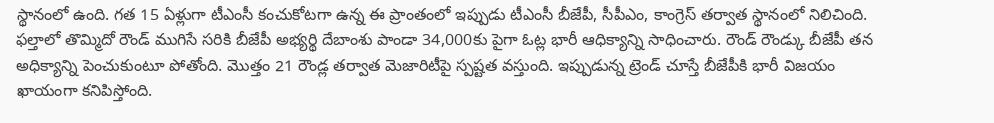స్థానంలో ఉంది. గత 15 ఏళ్లుగా టీఎంసీ కంచుకోటగా ఉన్న ఈ ప్రాంతంలో ఇప్పుడు టీఎంసీ బీజేపీ, సీపీఎం, కాంగ్రెస్ తర్వాత స్థానంలో నిలిచింది.
ఫల్తాలో తొమ్మిదో రౌండ్ ముగిసే సరికి బీజేపీ అభ్యర్థి దేబాంశు పాండా 34,000కు పైగా ఓట్ల భారీ ఆధిక్యాన్ని సాధించారు. రౌండ్ రౌండ్కు బీజేపీ తన అధిక్యాన్ని పెంచుకుంటూ పోతోంది. మొత్తం 21 రౌండ్ల తర్వాత మెజారిటీపై స్పష్టత వస్తుంది. ఇప్పుడున్న ట్రెండ్ చూస్తే బీజేపీకి భారీ విజయం ఖాయంగా కనిపిస్తోంది.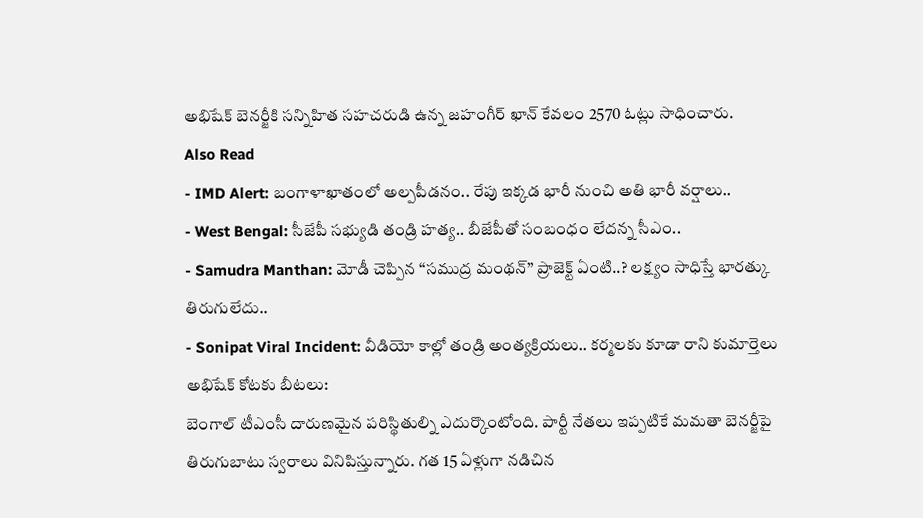అభిషేక్ బెనర్జీకి సన్నిహిత సహచరుడి ఉన్న జహంగీర్ ఖాన్ కేవలం 2570 ఓట్లు సాధించారు.
Also Read
- IMD Alert: బంగాళాఖాతంలో అల్పపీడనం.. రేపు ఇక్కడ భారీ నుంచి అతి భారీ వర్షాలు..
- West Bengal: సీజేపీ సభ్యుడి తండ్రి హత్య.. బీజేపీతో సంబంధం లేదన్న సీఎం..
- Samudra Manthan: మోడీ చెప్పిన ‘‘సముద్ర మంథన్’’ ప్రాజెక్ట్ ఏంటి..? లక్ష్యం సాధిస్తే భారత్కు తిరుగులేదు..
- Sonipat Viral Incident: వీడియో కాల్లో తండ్రి అంత్యక్రియలు.. కర్మలకు కూడా రాని కుమార్తెలు
అభిషేక్ కోటకు బీటలు:
బెంగాల్ టీఎంసీ దారుణమైన పరిస్థితుల్ని ఎదుర్కొంటోంది. పార్టీ నేతలు ఇప్పటికే మమతా బెనర్జీపై తిరుగుబాటు స్వరాలు వినిపిస్తున్నారు. గత 15 ఏళ్లుగా నడిచిన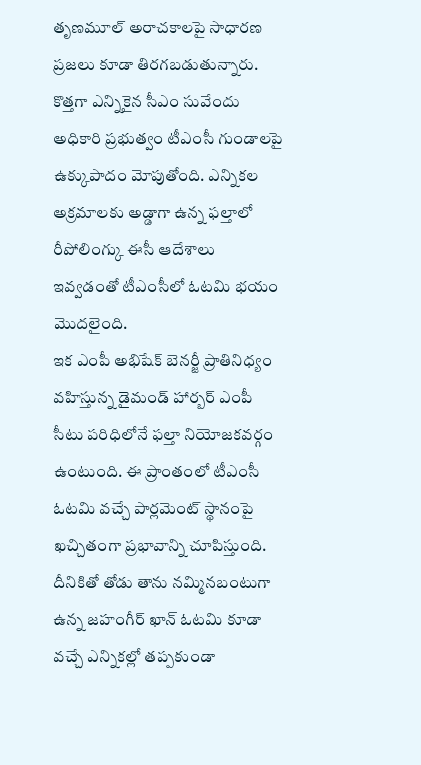తృణమూల్ అరాచకాలపై సాధారణ ప్రజలు కూడా తిరగబడుతున్నారు. కొత్తగా ఎన్నికైన సీఎం సువేందు అధికారి ప్రభుత్వం టీఎంసీ గుండాలపై ఉక్కుపాదం మోపుతోంది. ఎన్నికల అక్రమాలకు అడ్డాగా ఉన్న ఫల్తాలో రీపోలింగ్కు ఈసీ ఆదేశాలు ఇవ్వడంతో టీఎంసీలో ఓటమి భయం మొదలైంది.
ఇక ఎంపీ అభిషేక్ బెనర్జీ ప్రాతినిధ్యం వహిస్తున్న డైమండ్ హార్బర్ ఎంపీ సీటు పరిధిలోనే ఫల్తా నియోజకవర్గం ఉంటుంది. ఈ ప్రాంతంలో టీఎంసీ ఓటమి వచ్చే పార్లమెంట్ స్థానంపై ఖచ్చితంగా ప్రభావాన్ని చూపిస్తుంది. దీనికితో తోడు తాను నమ్మినబంటుగా ఉన్న జహంగీర్ ఖాన్ ఓటమి కూడా వచ్చే ఎన్నికల్లో తప్పకుండా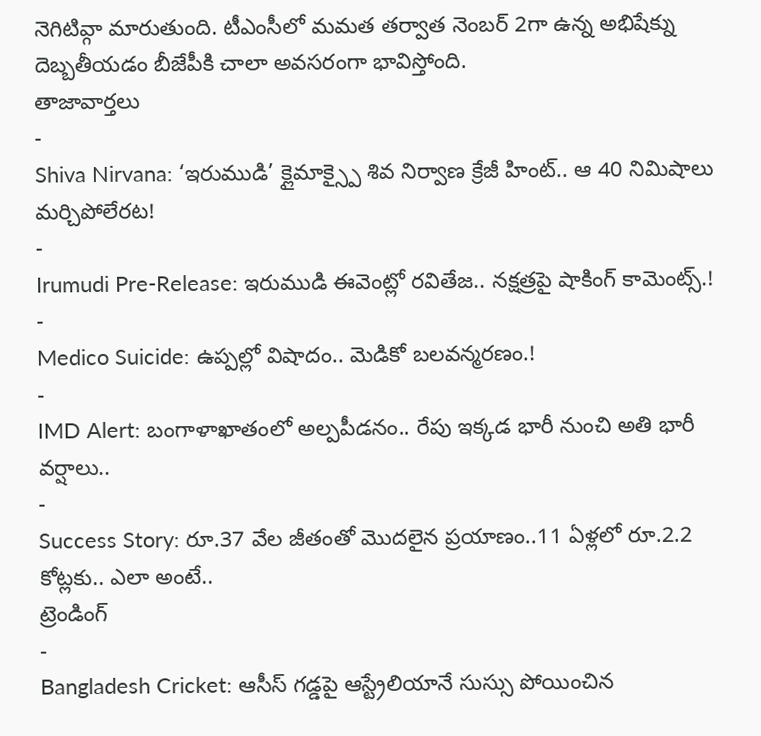నెగిటివ్గా మారుతుంది. టీఎంసీలో మమత తర్వాత నెంబర్ 2గా ఉన్న అభిషేక్ను దెబ్బతీయడం బీజేపీకి చాలా అవసరంగా భావిస్తోంది.
తాజావార్తలు
-
Shiva Nirvana: ‘ఇరుముడి’ క్లైమాక్స్పై శివ నిర్వాణ క్రేజీ హింట్.. ఆ 40 నిమిషాలు మర్చిపోలేరట!
-
Irumudi Pre-Release: ఇరుముడి ఈవెంట్లో రవితేజ.. నక్షత్రపై షాకింగ్ కామెంట్స్.!
-
Medico Suicide: ఉప్పల్లో విషాదం.. మెడికో బలవన్మరణం.!
-
IMD Alert: బంగాళాఖాతంలో అల్పపీడనం.. రేపు ఇక్కడ భారీ నుంచి అతి భారీ వర్షాలు..
-
Success Story: రూ.37 వేల జీతంతో మొదలైన ప్రయాణం..11 ఏళ్లలో రూ.2.2 కోట్లకు.. ఎలా అంటే..
ట్రెండింగ్
-
Bangladesh Cricket: ఆసీస్ గడ్డపై ఆస్ట్రేలియానే సుస్సు పోయించిన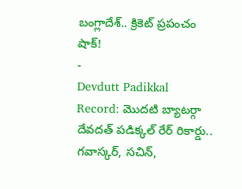బంగ్లాదేశ్.. క్రికెట్ ప్రపంచం షాక్!
-
Devdutt Padikkal Record: మొదటి బ్యాటర్గా దేవదత్ పడిక్కల్ రేర్ రికార్డు.. గవాస్కర్, సచిన్,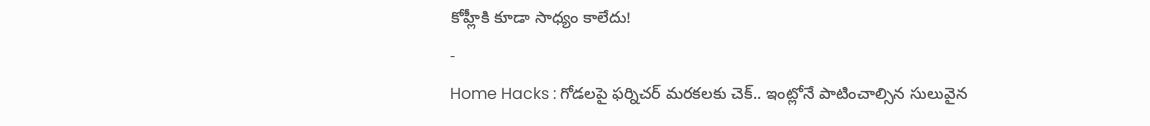కోహ్లీకి కూడా సాధ్యం కాలేదు!
-
Home Hacks : గోడలపై ఫర్నిచర్ మరకలకు చెక్.. ఇంట్లోనే పాటించాల్సిన సులువైన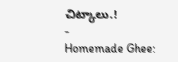చిట్కాలు.!
-
Homemade Ghee: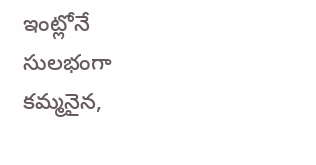ఇంట్లోనే సులభంగా కమ్మనైన,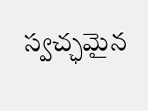స్వచ్ఛమైన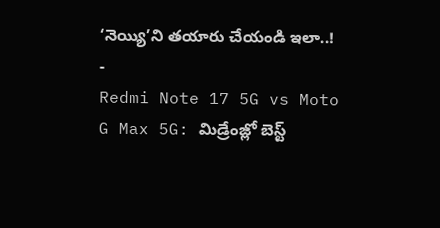‘నెయ్యి’ని తయారు చేయండి ఇలా..!
-
Redmi Note 17 5G vs Moto G Max 5G: మిడ్రేంజ్లో బెస్ట్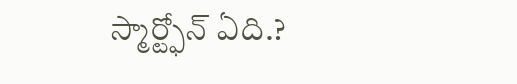స్మార్ట్ఫోన్ ఏది.?